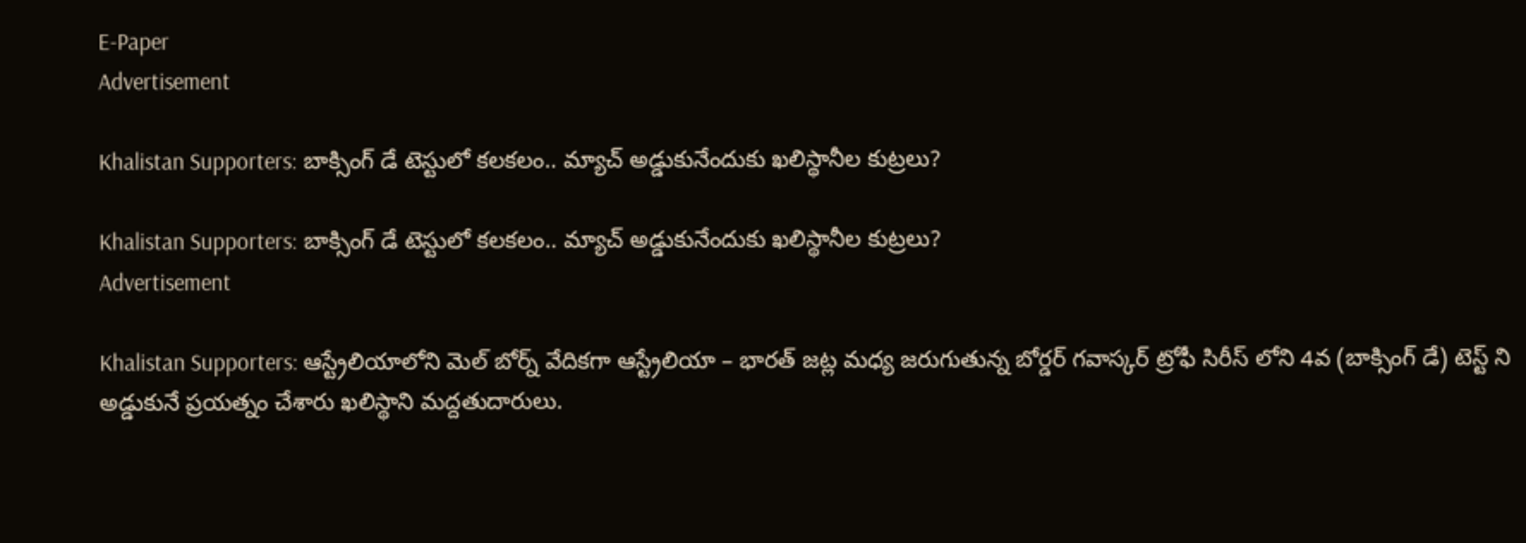E-Paper
Advertisement

Khalistan Supporters: బాక్సింగ్ డే టెస్టులో కలకలం.. మ్యాచ్ అడ్డుకునేందుకు ఖలిస్థానీల కుట్రలు?

Khalistan Supporters: బాక్సింగ్ డే టెస్టులో కలకలం.. మ్యాచ్ అడ్డుకునేందుకు ఖలిస్థానీల కుట్రలు?
Advertisement

Khalistan Supporters: ఆస్ట్రేలియాలోని మెల్ బోర్న్ వేదికగా ఆస్ట్రేలియా – భారత్ జట్ల మధ్య జరుగుతున్న బోర్డర్ గవాస్కర్ ట్రోఫీ సిరీస్ లోని 4వ (బాక్సింగ్ డే) టెస్ట్ ని అడ్డుకునే ప్రయత్నం చేశారు ఖలిస్థాని మద్దతుదారులు.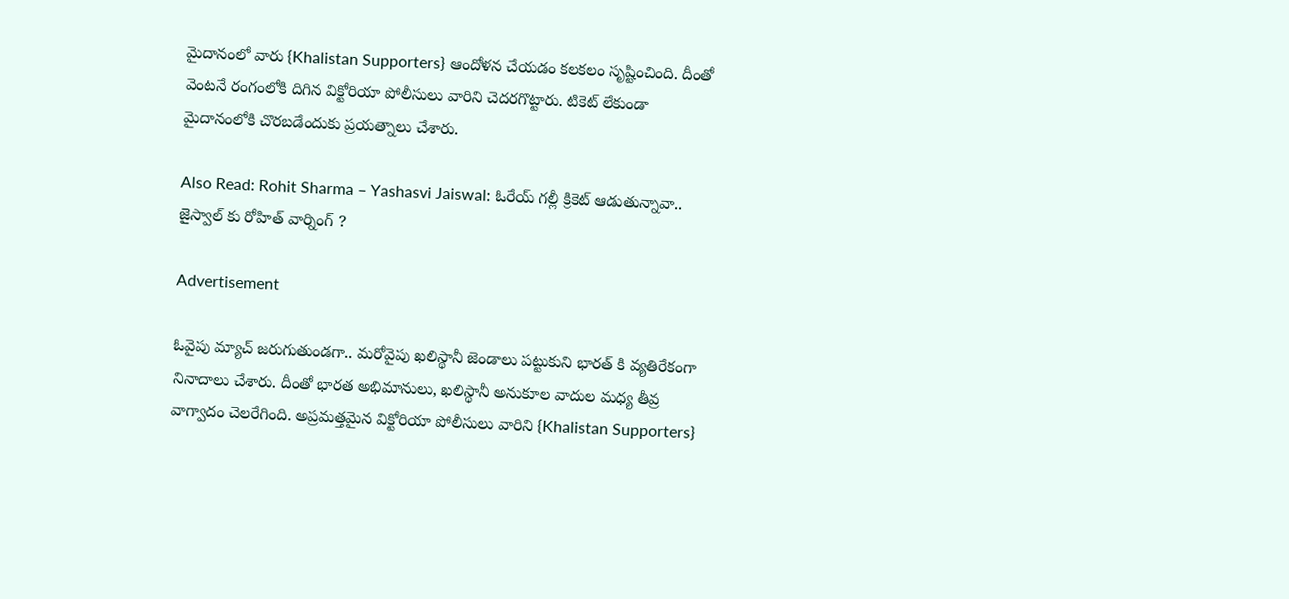మైదానంలో వారు {Khalistan Supporters} ఆందోళన చేయడం కలకలం సృష్టించింది. దీంతో వెంటనే రంగంలోకి దిగిన విక్టోరియా పోలీసులు వారిని చెదరగొట్టారు. టికెట్ లేకుండా మైదానంలోకి చొరబడేందుకు ప్రయత్నాలు చేశారు.

Also Read: Rohit Sharma – Yashasvi Jaiswal: ఓరేయ్ గల్లీ క్రికెట్ ఆడుతున్నావా.. జైస్వాల్ కు రోహిత్ వార్నింగ్ ?

Advertisement

ఓవైపు మ్యాచ్ జరుగుతుండగా.. మరోవైపు ఖలిస్థానీ జెండాలు పట్టుకుని భారత్ కి వ్యతిరేకంగా నినాదాలు చేశారు. దీంతో భారత అభిమానులు, ఖలిస్థానీ అనుకూల వాదుల మధ్య తీవ్ర వాగ్వాదం చెలరేగింది. అప్రమత్తమైన విక్టోరియా పోలీసులు వారిని {Khalistan Supporters}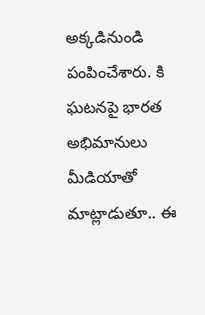అక్కడినుండి పంపించేశారు. కి ఘటనపై భారత అభిమానులు మీడియాతో మాట్లాడుతూ.. ఈ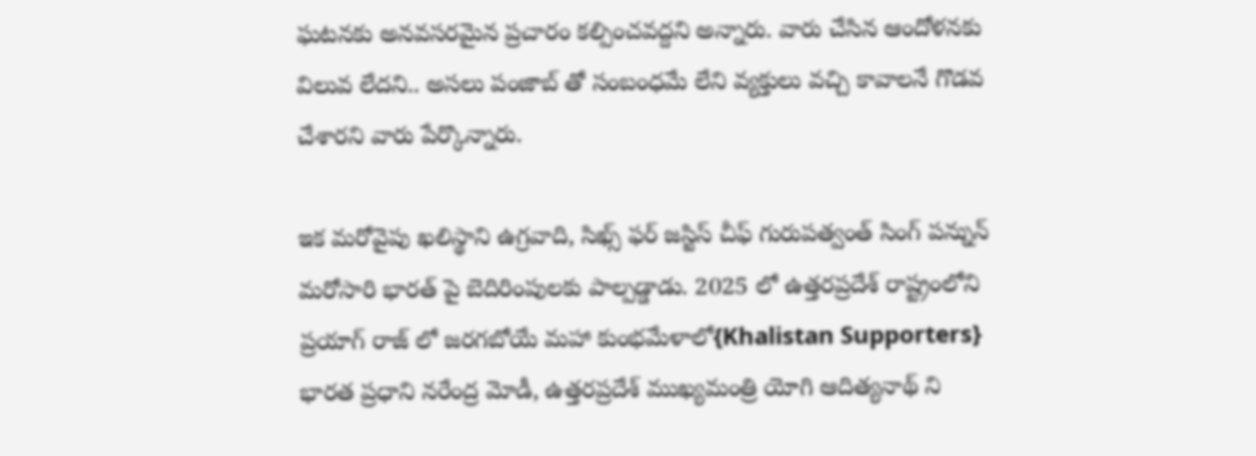ఘటనకు అనవసరమైన ప్రచారం కల్పించవద్దని అన్నారు. వారు చేసిన ఆందోళనకు విలువ లేదని.. అసలు పంజాబ్ తో సంబంధమే లేని వ్యక్తులు వచ్చి కావాలనే గొడవ చేశారని వారు పేర్కొన్నారు.

ఇక మరోవైపు ఖలిస్థాని ఉగ్రవాది, సిఖ్స్ ఫర్ జస్టిస్ చీఫ్ గురుపత్వంత్ సింగ్ పన్నున్ మరోసారి భారత్ పై బెదిరింపులకు పాల్పడ్డాడు. 2025 లో ఉత్తరప్రదేశ్ రాష్ట్రంలోని ప్రయాగ్ రాజ్ లో జరగబోయే మహా కుంభమేళాలో{Khalistan Supporters} భారత ప్రధాని నరేంద్ర మోడీ, ఉత్తరప్రదేశ్ ముఖ్యమంత్రి యోగి ఆదిత్యనాథ్ ని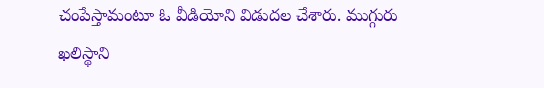చంపేస్తామంటూ ఓ వీడియోని విడుదల చేశారు. ముగ్గురు ఖలిస్థాని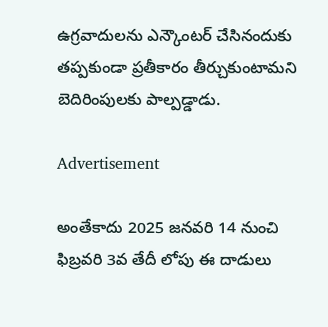ఉగ్రవాదులను ఎన్కౌంటర్ చేసినందుకు తప్పకుండా ప్రతీకారం తీర్చుకుంటామని బెదిరింపులకు పాల్పడ్డాడు.

Advertisement

అంతేకాదు 2025 జనవరి 14 నుంచి ఫిబ్రవరి 3వ తేదీ లోపు ఈ దాడులు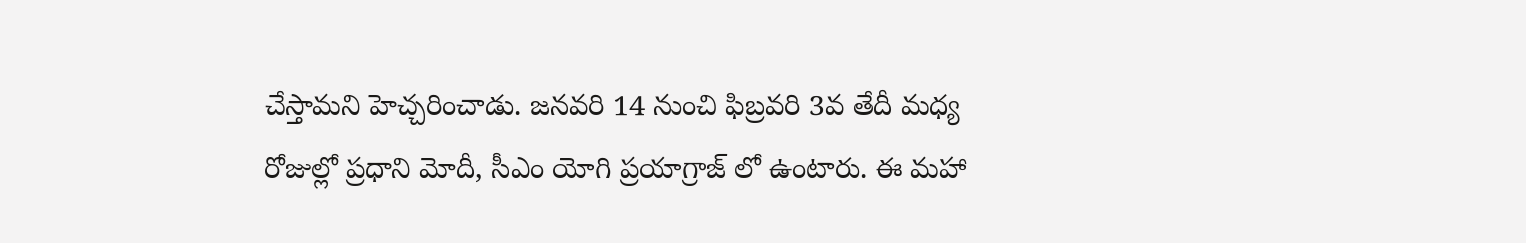చేస్తామని హెచ్చరించాడు. జనవరి 14 నుంచి ఫిబ్రవరి 3వ తేదీ మధ్య రోజుల్లో ప్రధాని మోదీ, సీఎం యోగి ప్రయాగ్రాజ్ లో ఉంటారు. ఈ మహా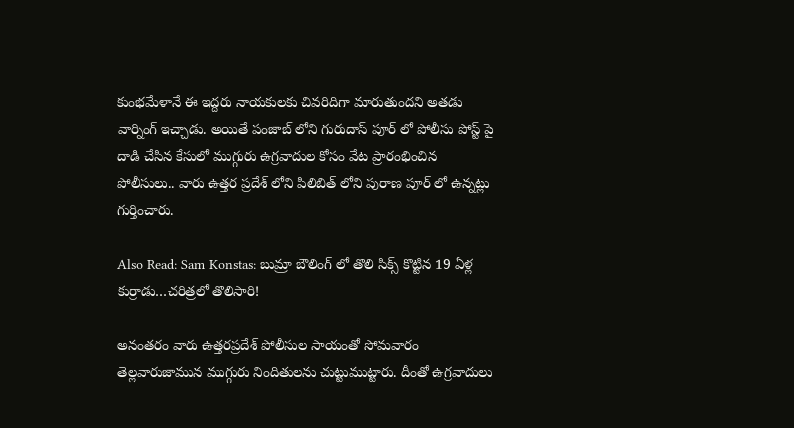కుంభమేళానే ఈ ఇద్దరు నాయకులకు చివరిదిగా మారుతుందని అతడు వార్నింగ్ ఇచ్చాడు. అయితే పంజాబ్ లోని గురుదాస్ పూర్ లో పోలీసు పోస్ట్ పై దాడి చేసిన కేసులో ముగ్గురు ఉగ్రవాదుల కోసం వేట ప్రారంభించిన పోలీసులు.. వారు ఉత్తర ప్రదేశ్ లోని పిలిబిత్ లోని పురాణ పూర్ లో ఉన్నట్లు గుర్తించారు.

Also Read: Sam Konstas: బుమ్రా బౌలింగ్ లో తొలి సిక్స్‌ కొట్టిన 19 ఏళ్ల కుర్రాడు…చరిత్రలో తొలిసారి!

అనంతరం వారు ఉత్తరప్రదేశ్ పోలీసుల సాయంతో సోమవారం తెల్లవారుజామున ముగ్గురు నిందితులను చుట్టుముట్టారు. దీంతో ఉగ్రవాదులు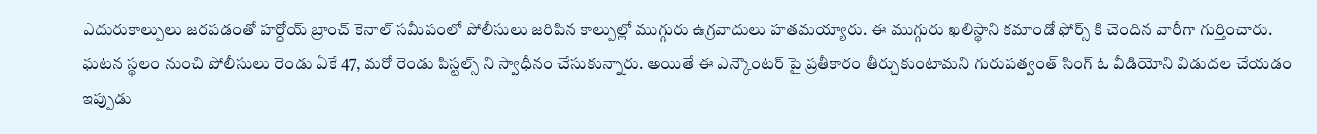ఎదురుకాల్పులు జరపడంతో హర్దోయ్ బ్రాంచ్ కెనాల్ సమీపంలో పోలీసులు జరిపిన కాల్పుల్లో ముగ్గురు ఉగ్రవాదులు హతమయ్యారు. ఈ ముగ్గురు ఖలిస్థాని కమాండో ఫోర్స్ కి చెందిన వారీగా గుర్తించారు. ఘటన స్థలం నుంచి పోలీసులు రెండు ఏకే 47, మరో రెండు పిస్టల్స్ ని స్వాధీనం చేసుకున్నారు. అయితే ఈ ఎన్కౌంటర్ పై ప్రతీకారం తీర్చుకుంటామని గురుపత్వంత్ సింగ్ ఓ వీడియోని విడుదల చేయడం ఇప్పుడు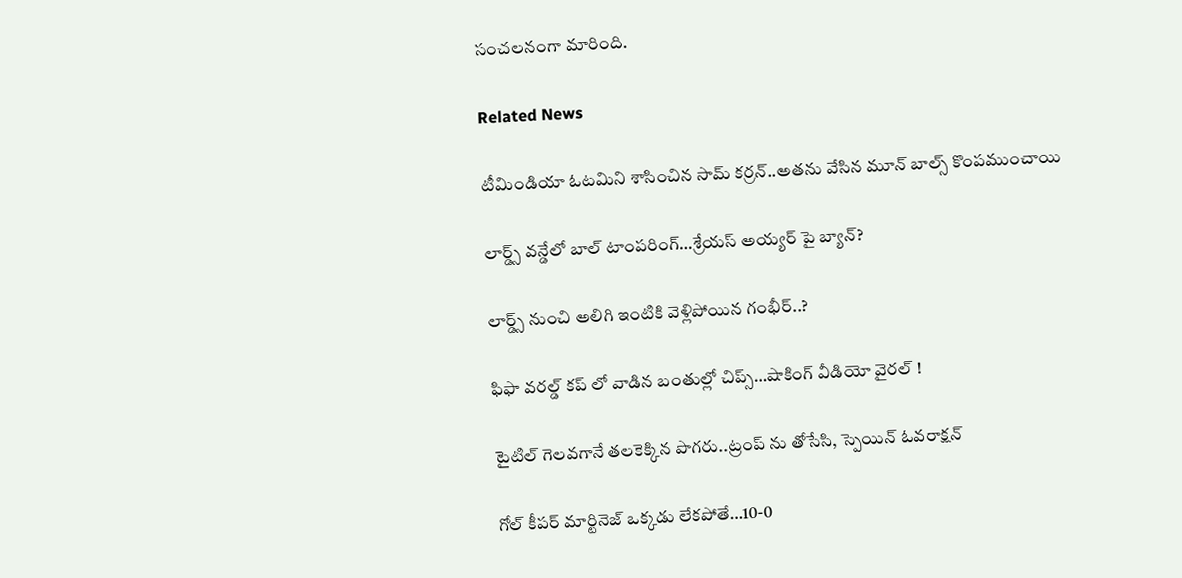సంచలనంగా మారింది.

Related News

టీమిండియా ఓట‌మిని శాసించిన‌ సామ్‌ కర్రన్..అత‌ను వేసిన మూన్ బాల్స్ కొంప‌ముంచాయి

లార్డ్స్ వన్డేలో బాల్ టాంపరింగ్…శ్రేయస్ అయ్యర్ పై బ్యాన్?

లార్డ్స్ నుంచి అలిగి ఇంటికి వెళ్లిపోయిన గంభీర్..?

ఫిఫా వ‌ర‌ల్డ్ క‌ప్ లో వాడిన‌ బంతుల్లో చిప్స్…షాకింగ్ వీడియో వైర‌ల్ !

టైటిల్ గెల‌వ‌గానే త‌ల‌కెక్కిన పొగ‌రు..ట్రంప్ ను తోసేసి, స్పెయిన్ ఓవ‌రాక్ష‌న్‌

గోల్ కీపర్ మార్టినెజ్ ఒక్క‌డు లేక‌పోతే…10-0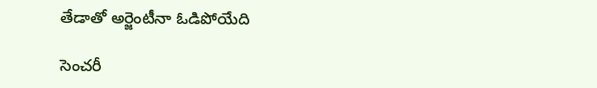తేడాతో అర్జెంటీనా ఓడిపోయేది

సెంచ‌రీ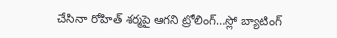చేసినా రోహిత్ శ‌ర్మ‌పై ఆగ‌ని ట్రోలింగ్…స్లో బ్యాటింగ్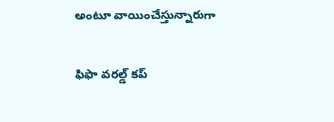అంటూ వాయించేస్తున్నారుగా

ఫిఫా వ‌ర‌ల్డ్ క‌ప్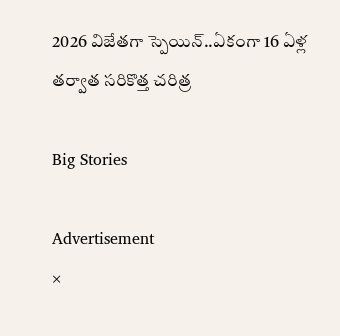2026 విజేతగా స్పెయిన్‌..ఏకంగా 16 ఏళ్ల త‌ర్వాత స‌రికొత్త చ‌రిత్ర‌

Big Stories

Advertisement
×